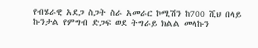የብሄራዊ አደጋ ስጋት ስራ አመራር ኮሚሽን ከ700 ሺህ በላይ ኩንታል የምግብ ድጋፍ ወደ ትግራይ ክልል መላኩን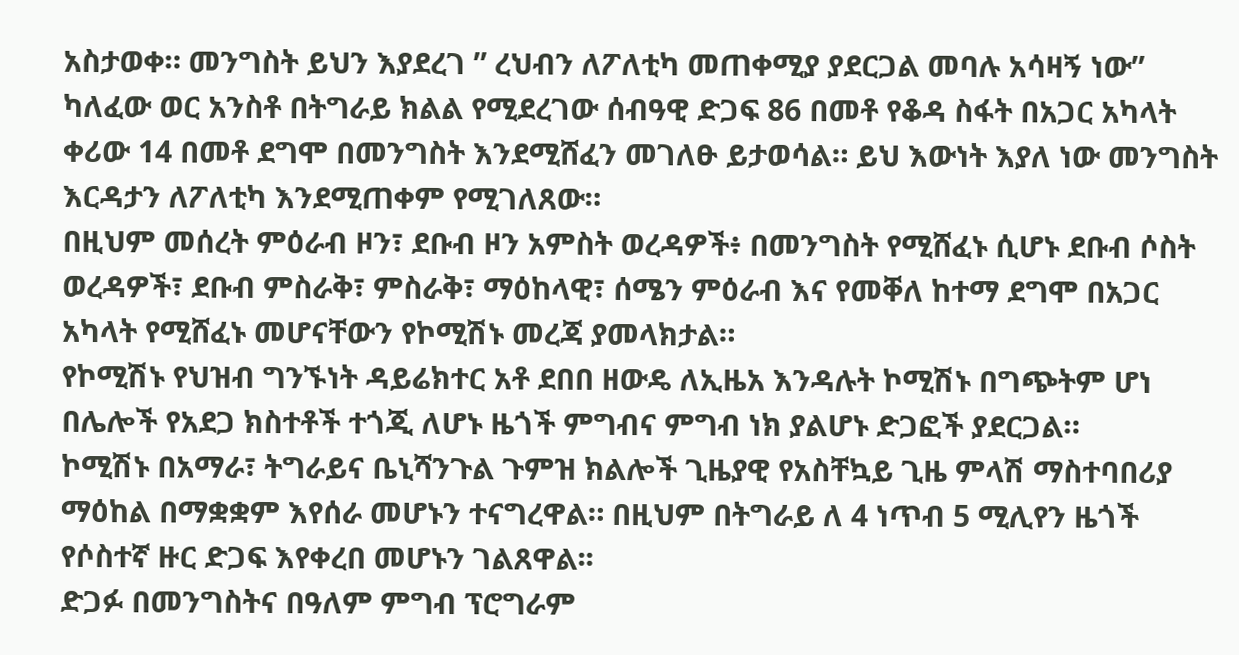አስታወቀ። መንግስት ይህን እያደረገ ” ረህብን ለፖለቲካ መጠቀሚያ ያደርጋል መባሉ አሳዛኝ ነው”
ካለፈው ወር አንስቶ በትግራይ ክልል የሚደረገው ሰብዓዊ ድጋፍ 86 በመቶ የቆዳ ስፋት በአጋር አካላት ቀሪው 14 በመቶ ደግሞ በመንግስት እንደሚሸፈን መገለፁ ይታወሳል። ይህ እውነት እያለ ነው መንግስት እርዳታን ለፖለቲካ እንደሚጠቀም የሚገለጸው።
በዚህም መሰረት ምዕራብ ዞን፣ ደቡብ ዞን አምስት ወረዳዎች፥ በመንግስት የሚሸፈኑ ሲሆኑ ደቡብ ሶስት ወረዳዎች፣ ደቡብ ምስራቅ፣ ምስራቅ፣ ማዕከላዊ፣ ሰሜን ምዕራብ እና የመቐለ ከተማ ደግሞ በአጋር አካላት የሚሸፈኑ መሆናቸውን የኮሚሽኑ መረጃ ያመላክታል።
የኮሚሽኑ የህዝብ ግንኙነት ዳይሬክተር አቶ ደበበ ዘውዴ ለኢዜአ እንዳሉት ኮሚሽኑ በግጭትም ሆነ በሌሎች የአደጋ ክስተቶች ተጎጂ ለሆኑ ዜጎች ምግብና ምግብ ነክ ያልሆኑ ድጋፎች ያደርጋል።
ኮሚሽኑ በአማራ፣ ትግራይና ቤኒሻንጉል ጉምዝ ክልሎች ጊዜያዊ የአስቸኳይ ጊዜ ምላሽ ማስተባበሪያ ማዕከል በማቋቋም እየሰራ መሆኑን ተናግረዋል። በዚህም በትግራይ ለ 4 ነጥብ 5 ሚሊየን ዜጎች የሶስተኛ ዙር ድጋፍ እየቀረበ መሆኑን ገልጸዋል፡፡
ድጋፉ በመንግስትና በዓለም ምግብ ፕሮግራም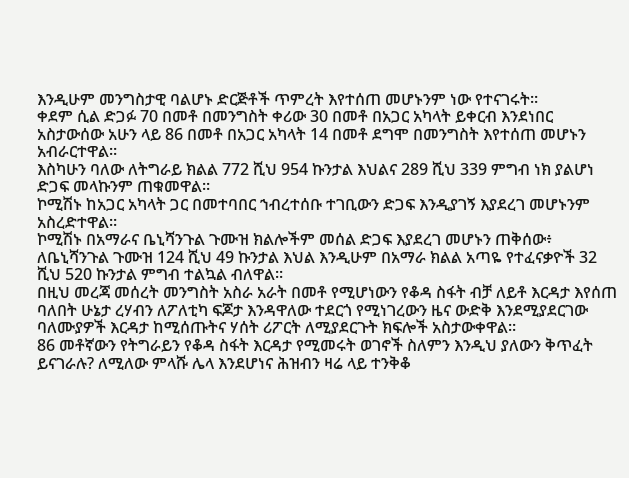እንዲሁም መንግስታዊ ባልሆኑ ድርጅቶች ጥምረት እየተሰጠ መሆኑንም ነው የተናገሩት።
ቀደም ሲል ድጋፉ 70 በመቶ በመንግስት ቀሪው 30 በመቶ በአጋር አካላት ይቀርብ እንደነበር አስታውሰው አሁን ላይ 86 በመቶ በአጋር አካላት 14 በመቶ ደግሞ በመንግስት እየተሰጠ መሆኑን አብራርተዋል።
እስካሁን ባለው ለትግራይ ክልል 772 ሺህ 954 ኩንታል እህልና 289 ሺህ 339 ምግብ ነክ ያልሆነ ድጋፍ መላኩንም ጠቁመዋል።
ኮሚሽኑ ከአጋር አካላት ጋር በመተባበር ኀብረተሰቡ ተገቢውን ድጋፍ እንዲያገኝ እያደረገ መሆኑንም አስረድተዋል።
ኮሚሽኑ በአማራና ቤኒሻንጉል ጉሙዝ ክልሎችም መሰል ድጋፍ እያደረገ መሆኑን ጠቅሰው፥ ለቤኒሻንጉል ጉሙዝ 124 ሺህ 49 ኩንታል እህል እንዲሁም በአማራ ክልል አጣዬ የተፈናቃዮች 32 ሺህ 520 ኩንታል ምግብ ተልኳል ብለዋል።
በዚህ መረጃ መሰረት መንግስት አስራ አራት በመቶ የሚሆነውን የቆዳ ስፋት ብቻ ለይቶ እርዳታ እየሰጠ ባለበት ሁኔታ ረሃብን ለፖለቲካ ፍጆታ እንዳዋለው ተደርጎ የሚነገረውን ዜና ውድቅ እንደሚያደርገው ባለሙያዎች እርዳታ ከሚሰጡትና ሃሰት ሪፖርት ለሚያደርጉት ክፍሎች አስታውቀዋል።
86 መቶኛውን የትግራይን የቆዳ ስፋት እርዳታ የሚመሩት ወገኖች ስለምን እንዲህ ያለውን ቅጥፈት ይናገራሉ? ለሚለው ምላሹ ሌላ እንደሆነና ሕዝብን ዛሬ ላይ ተንቅቆ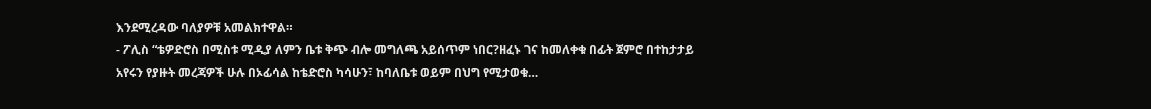እንደሚረዳው ባለያዎቹ አመልክተዋል።
- ፖሊስ “ቴዎድሮስ በሚስቱ ሚዲያ ለምን ቤቱ ቅጭ ብሎ መግለጫ አይሰጥም ነበር?ዘፈኑ ገና ከመለቀቁ በፊት ጀምሮ በተከታታይ አየሩን የያዙት መረጃዎች ሁሉ በኦፊሳል ከቴድሮስ ካሳሁን፣ ከባለቤቱ ወይም በህግ የሚታወቁ…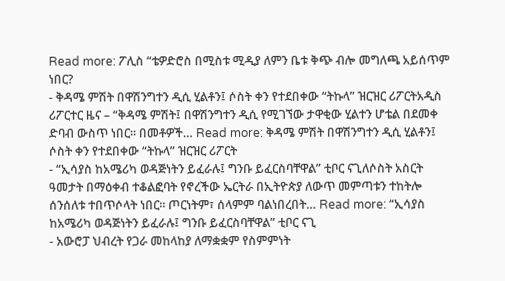Read more: ፖሊስ “ቴዎድሮስ በሚስቱ ሚዲያ ለምን ቤቱ ቅጭ ብሎ መግለጫ አይሰጥም ነበር?
- ቅዳሜ ምሽት በዋሽንግተን ዲሲ ሂልቶን፤ ሶስት ቀን የተደበቀው “ትኩላ” ዝርዝር ሪፖርትአዲስ ሪፖርተር ዜና – “ቅዳሜ ምሽት፤ በዋሽንግተን ዲሲ የሚገኘው ታዋቂው ሂልተን ሆቴል በደመቀ ድባብ ውስጥ ነበር። በመቶዎች… Read more: ቅዳሜ ምሽት በዋሽንግተን ዲሲ ሂልቶን፤ ሶስት ቀን የተደበቀው “ትኩላ” ዝርዝር ሪፖርት
- “ኢሳያስ ከአሜሪካ ወዳጅነትን ይፈራሉ፤ ግንቡ ይፈርስባቸዋል” ቲቦር ናጊለሶስት አስርት ዓመታት በማዕቀብ ተቆልፎባት የኖረችው ኤርትራ በኢትዮጵያ ለውጥ መምጣቱን ተከትሎ ሰንሰለቱ ተበጥሶላት ነበር። ጦርነትም፣ ሰላምም ባልነበረበት… Read more: “ኢሳያስ ከአሜሪካ ወዳጅነትን ይፈራሉ፤ ግንቡ ይፈርስባቸዋል” ቲቦር ናጊ
- አውሮፓ ህብረት የጋራ መከላከያ ለማቋቋም የስምምነት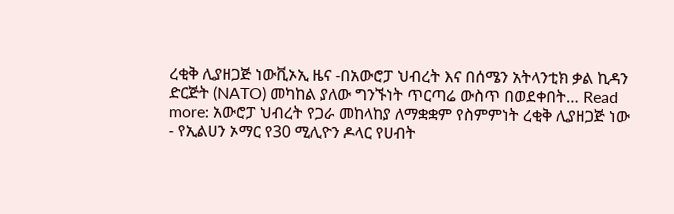ረቂቅ ሊያዘጋጅ ነውቪኦኢ ዜና -በአውሮፓ ህብረት እና በሰሜን አትላንቲክ ቃል ኪዳን ድርጅት (NATO) መካከል ያለው ግንኙነት ጥርጣሬ ውስጥ በወደቀበት… Read more: አውሮፓ ህብረት የጋራ መከላከያ ለማቋቋም የስምምነት ረቂቅ ሊያዘጋጅ ነው
- የኢልሀን ኦማር የ30 ሚሊዮን ዶላር የሀብት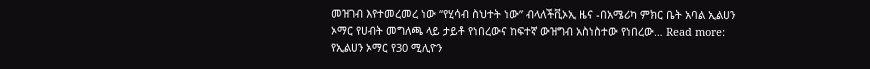መዝገብ እየተመረመረ ነው “የሂሳብ ስህተት ነው” ብላለችቪኦኢ ዜና -በአሜሪካ ምክር ቤት አባል ኢልሀን ኦማር የሀብት መግለጫ ላይ ታይቶ የነበረውና ከፍተኛ ውዝግብ አስነስተው የነበረው… Read more: የኢልሀን ኦማር የ30 ሚሊዮን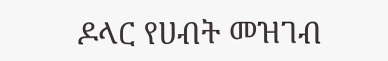ዶላር የሀብት መዝገብ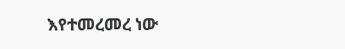እየተመረመረ ነው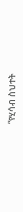“የሂሳብ ስህተት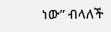ነው” ብላለች